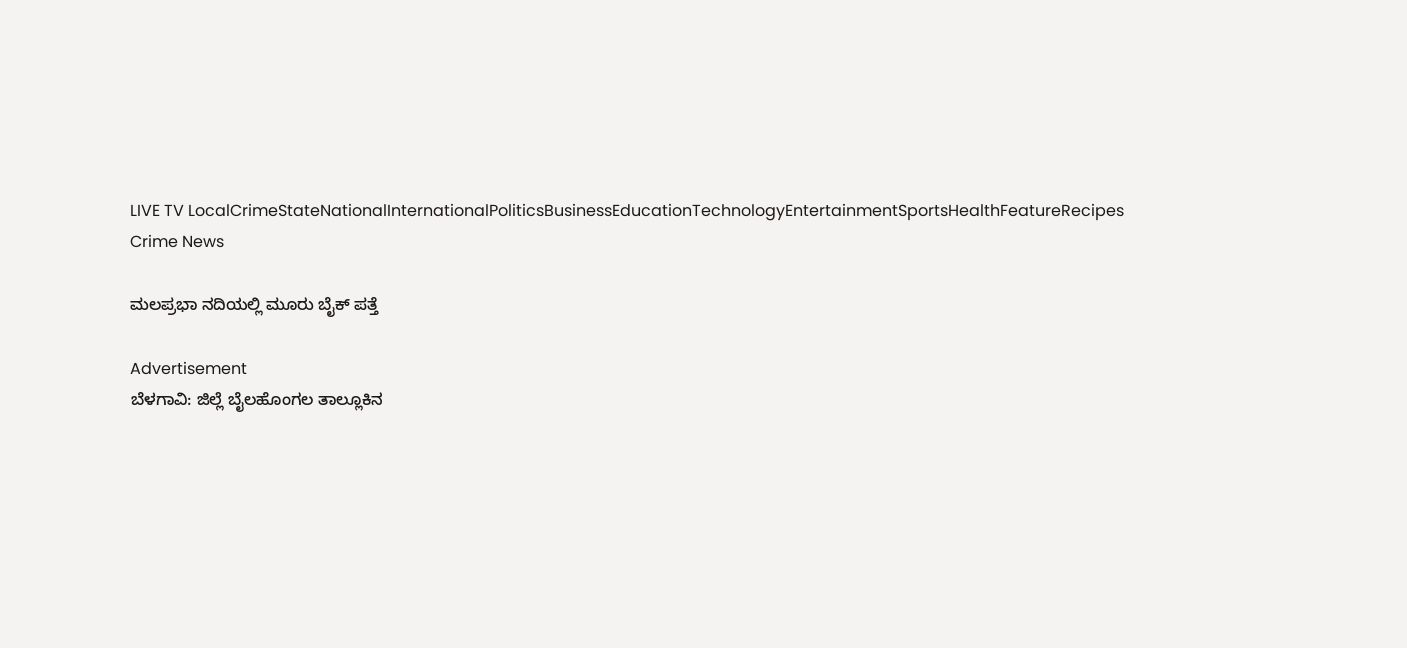LIVE TV LocalCrimeStateNationalInternationalPoliticsBusinessEducationTechnologyEntertainmentSportsHealthFeatureRecipes
Crime News

ಮಲಪ್ರಭಾ ನದಿಯಲ್ಲಿ ಮೂರು ಬೈಕ್ ಪತ್ತೆ

Advertisement
ಬೆಳಗಾವಿ: ಜಿಲ್ಲೆ ಬೈಲಹೊಂಗಲ ತಾಲ್ಲೂಕಿನ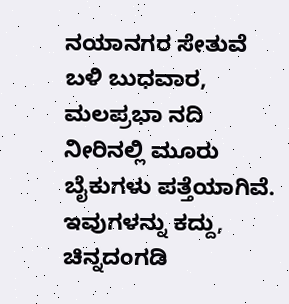ನಯಾನಗರ ಸೇತುವೆ ಬಳಿ ಬುಧವಾರ, ಮಲಪ್ರಭಾ ನದಿ ನೀರಿನಲ್ಲಿ ಮೂರು ಬೈಕುಗಳು ‍ಪತ್ತೆಯಾಗಿವೆ. ಇವುಗಳನ್ನು ಕದ್ದು, ಚಿನ್ನದಂಗಡಿ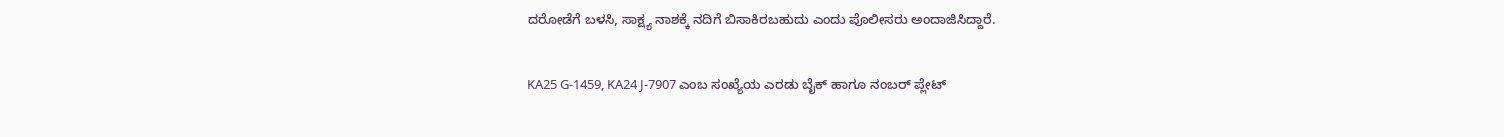ದರೋಡೆಗೆ ಬಳಸಿ, ಸಾಕ್ಷ್ಯ ನಾಶಕ್ಕೆ ನದಿಗೆ ಬಿಸಾಕಿರಬಹುದು ಎಂದು ಪೊಲೀಸರು ಅಂದಾಜಿಸಿದ್ದಾರೆ.

KA25 G-1459, KA24 J-7907 ಎಂಬ ಸಂಖ್ಯೆಯ ಎರಡು ಬೈಕ್‌ ಹಾಗೂ ನಂಬರ್‌ ಪ್ಲೇಟ್‌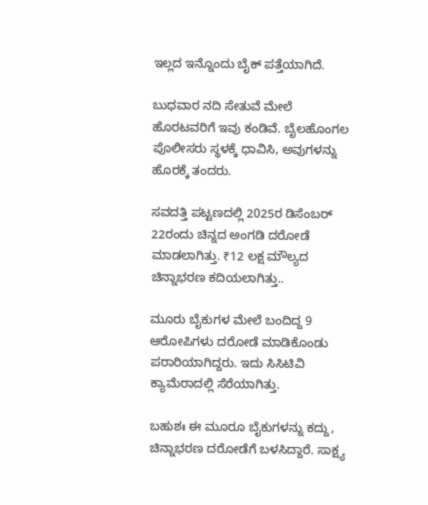ಇಲ್ಲದ ಇನ್ನೊಂದು ಬೈಕ್‌ ಪತ್ತೆಯಾಗಿದೆ.

ಬುಧವಾರ ನದಿ ಸೇತುವೆ ಮೇಲೆ ಹೊರಟವರಿಗೆ ಇವು ಕಂಡಿವೆ. ಬೈಲಹೊಂಗಲ ಪೊಲೀಸರು ಸ್ಥಳಕ್ಕೆ ಧಾವಿಸಿ, ಅವುಗಳನ್ನು ಹೊರಕ್ಕೆ ತಂದರು.

ಸವದತ್ತಿ ಪಟ್ಟಣದಲ್ಲಿ 2025ರ ಡಿಸೆಂಬರ್‌ 22ರಂದು ಚಿನ್ನದ ಅಂಗಡಿ ದರೋಡೆ ಮಾಡಲಾಗಿತ್ತು. ₹12 ಲಕ್ಷ ಮೌಲ್ಯದ ಚಿನ್ನಾಭರಣ ಕದಿಯಲಾಗಿತ್ತು..

ಮೂರು ಬೈಕುಗಳ ಮೇಲೆ ಬಂದಿದ್ದ 9 ಆರೋಪಿಗಳು ದರೋಡೆ ಮಾಡಿಕೊಂಡು ಪರಾರಿಯಾಗಿದ್ದರು. ಇದು ಸಿಸಿಟಿವಿ ಕ್ಯಾಮೆರಾದಲ್ಲಿ ಸೆರೆಯಾಗಿತ್ತು.

ಬಹುಶಃ ಈ ಮೂರೂ ಬೈಕುಗಳನ್ನು ಕದ್ದು, ಚಿನ್ನಾಭರಣ ದರೋಡೆಗೆ ಬಳಸಿದ್ದಾರೆ. ಸಾಕ್ಷ್ಯ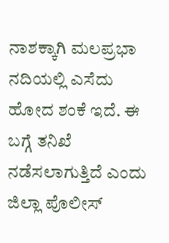ನಾಶಕ್ಕಾಗಿ ಮಲಪ್ರಭಾ ನದಿಯಲ್ಲಿ ಎಸೆದು ಹೋದ ಶಂಕೆ ಇದೆ. ಈ ಬಗ್ಗೆ ತನಿಖೆ ನಡೆಸಲಾಗುತ್ತಿದೆ ಎಂದು ಜಿಲ್ಲಾ ಪೊಲೀಸ್‌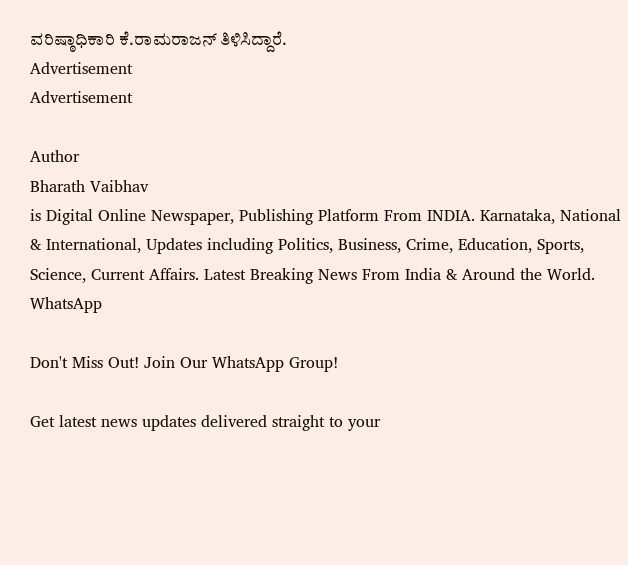ವರಿಷ್ಠಾಧಿಕಾರಿ ಕೆ.ರಾಮರಾಜನ್‌ ತಿಳಿಸಿದ್ದಾರೆ.
Advertisement
Advertisement

Author
Bharath Vaibhav
is Digital Online Newspaper, Publishing Platform From INDIA. Karnataka, National & International, Updates including Politics, Business, Crime, Education, Sports, Science, Current Affairs. Latest Breaking News From India & Around the World.
WhatsApp

Don't Miss Out! Join Our WhatsApp Group!

Get latest news updates delivered straight to your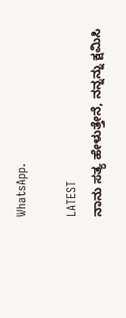WhatsApp.

LATEST
ನಾನು ಸತ್ಯ ಹೇಳುತ್ತೇನೆ, ನನ್ನನ್ನು ಕ್ಷಮಿಸಿ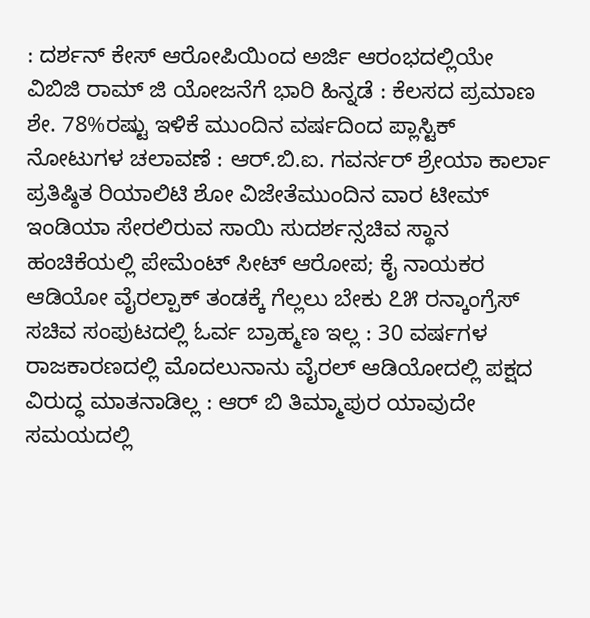: ದರ್ಶನ್ ಕೇಸ್ ಆರೋಪಿಯಿಂದ ಅರ್ಜಿ ಆರಂಭದಲ್ಲಿಯೇ ವಿಬಿಜಿ ರಾಮ್ ಜಿ ಯೋಜನೆಗೆ ಭಾರಿ ಹಿನ್ನಡೆ : ಕೆಲಸದ ಪ್ರಮಾಣ ಶೇ. 78%ರಷ್ಟು ಇಳಿಕೆ ಮುಂದಿನ ವರ್ಷದಿಂದ ಪ್ಲಾಸ್ಟಿಕ್ ನೋಟುಗಳ ಚಲಾವಣೆ : ಆರ್‌.ಬಿ.ಐ. ಗವರ್ನರ್ ಶ್ರೇಯಾ ಕಾರ್ಲಾ ಪ್ರತಿಷ್ಠಿತ ರಿಯಾಲಿಟಿ ಶೋ ವಿಜೇತೆಮುಂದಿನ ವಾರ ಟೀಮ್ ಇಂಡಿಯಾ ಸೇರಲಿರುವ ಸಾಯಿ ಸುದರ್ಶನ್ಸಚಿವ ಸ್ಥಾನ ಹಂಚಿಕೆಯಲ್ಲಿ ಪೇಮೆಂಟ್ ಸೀಟ್ ಆರೋಪ; ಕೈ ನಾಯಕರ ಆಡಿಯೋ ವೈರಲ್ಪಾಕ್ ತಂಡಕ್ಕೆ ಗೆಲ್ಲಲು ಬೇಕು ೭೫ ರನ್ಕಾಂಗ್ರೆಸ್ ಸಚಿವ ಸಂಪುಟದಲ್ಲಿ ಓರ್ವ ಬ್ರಾಹ್ಮಣ ಇಲ್ಲ : 30 ವರ್ಷಗಳ ರಾಜಕಾರಣದಲ್ಲಿ ಮೊದಲುನಾನು ವೈರಲ್ ಆಡಿಯೋದಲ್ಲಿ ಪಕ್ಷದ ವಿರುದ್ಧ ಮಾತನಾಡಿಲ್ಲ : ಆರ್ ಬಿ ತಿಮ್ಮಾಪುರ ಯಾವುದೇ ಸಮಯದಲ್ಲಿ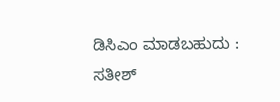ಡಿಸಿಎಂ ಮಾಡಬಹುದು : ಸತೀಶ್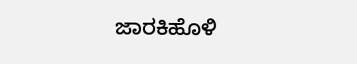ಜಾರಕಿಹೊಳಿ